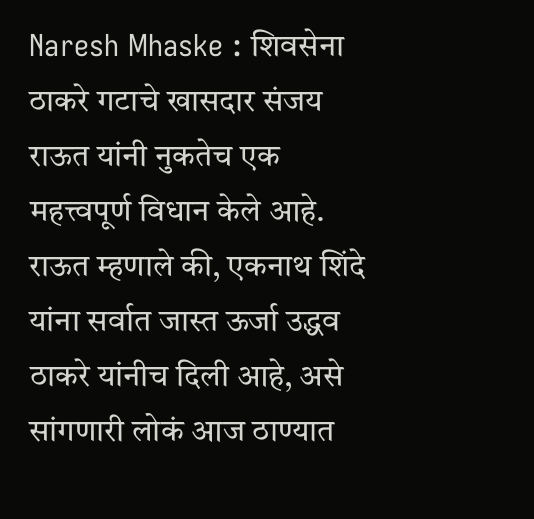Naresh Mhaske : शिवसेना ठाकरे गटाचे खासदार संजय राऊत यांनी नुकतेच एक महत्त्वपूर्ण विधान केले आहे. राऊत म्हणाले की, एकनाथ शिंदे यांना सर्वात जास्त ऊर्जा उद्धव ठाकरे यांनीच दिली आहे, असे सांगणारी लोकं आज ठाण्यात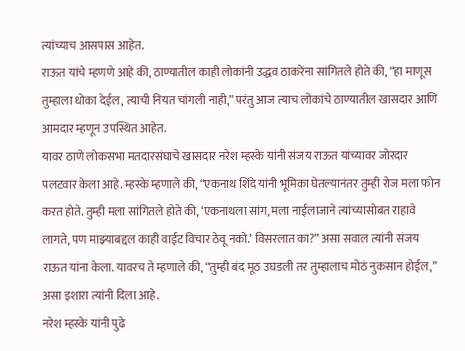त्यांच्याच आसपास आहेत.
राऊत यांचे म्हणणे आहे की, ठाण्यातील काही लोकांनी उद्धव ठाकरेंना सांगितले होते की, “हा माणूस तुम्हाला धोका देईल, त्याची नियत चांगली नाही,” परंतु आज त्याच लोकांचे ठाण्यातील खासदार आणि आमदार म्हणून उपस्थित आहेत.
यावर ठाणे लोकसभा मतदारसंघाचे खासदार नरेश म्हस्के यांनी संजय राऊत यांच्यावर जोरदार पलटवार केला आहे. म्हस्के म्हणाले की, “एकनाथ शिंदे यांनी भूमिका घेतल्यानंतर तुम्ही रोज मला फोन करत होते. तुम्ही मला सांगितले होते की, ‘एकनाथला सांग, मला नाईलाजाने त्यांच्यासोबत राहावे लागते, पण माझ्याबद्दल काही वाईट विचार ठेवू नको.’ विसरलात का?” असा सवाल त्यांनी संजय राऊत यांना केला. यावरच ते म्हणाले की, “तुम्ही बंद मूठ उघडली तर तुम्हालाच मोठं नुकसान होईल,” असा इशारा त्यांनी दिला आहे.
नरेश म्हस्के यांनी पुढे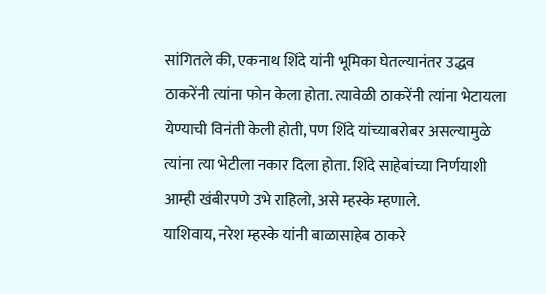सांगितले की, एकनाथ शिंदे यांनी भूमिका घेतल्यानंतर उद्धव ठाकरेंनी त्यांना फोन केला होता. त्यावेळी ठाकरेंनी त्यांना भेटायला येण्याची विनंती केली होती, पण शिंदे यांच्याबरोबर असल्यामुळे त्यांना त्या भेटीला नकार दिला होता. शिंदे साहेबांच्या निर्णयाशी आम्ही खंबीरपणे उभे राहिलो, असे म्हस्के म्हणाले.
याशिवाय, नरेश म्हस्के यांनी बाळासाहेब ठाकरे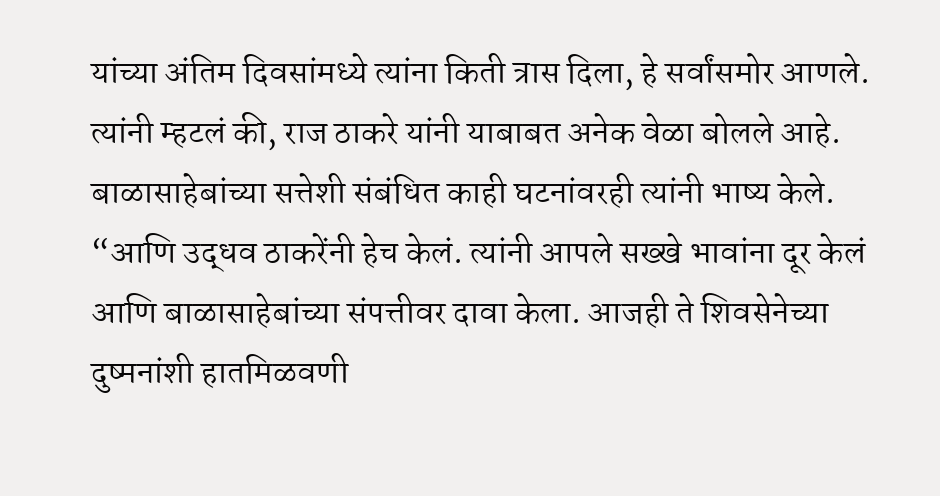यांच्या अंतिम दिवसांमध्ये त्यांना किती त्रास दिला, हे सर्वांसमोर आणले. त्यांनी म्हटलं की, राज ठाकरे यांनी याबाबत अनेक वेळा बोलले आहे. बाळासाहेबांच्या सत्तेशी संबंधित काही घटनांवरही त्यांनी भाष्य केले. “आणि उद्धव ठाकरेंनी हेच केलं. त्यांनी आपले सख्खे भावांना दूर केलं आणि बाळासाहेबांच्या संपत्तीवर दावा केला. आजही ते शिवसेनेच्या दुष्मनांशी हातमिळवणी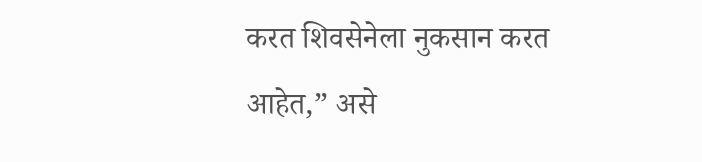करत शिवसेनेला नुकसान करत आहेत,” असे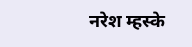नरेश म्हस्के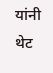यांनी थेट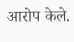आरोप केले.